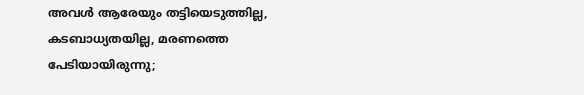അവള്‍ ആരേയും തട്ടിയെടുത്തില്ല, കടബാധ്യതയില്ല, മരണത്തെ പേടിയായിരുന്നു;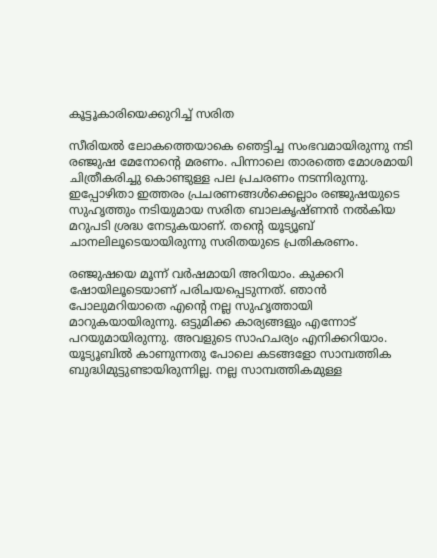കൂട്ടൂകാരിയെക്കുറിച്ച് സരിത

സീരിയല്‍ ലോകത്തെയാകെ ഞെട്ടിച്ച സംഭവമായിരുന്നു നടി രഞ്ജുഷ മേനോന്റെ മരണം. പിന്നാലെ താരത്തെ മോശമായി ചിത്രീകരിച്ചു കൊണ്ടുള്ള പല പ്രചരണം നടന്നിരുന്നു. ഇപ്പോഴിതാ ഇത്തരം പ്രചരണങ്ങള്‍ക്കെല്ലാം രഞ്ജുഷയുടെ സുഹൃത്തും നടിയുമായ സരിത ബാലകൃഷ്ണന്‍ നല്‍കിയ മറുപടി ശ്രദ്ധ നേടുകയാണ്. തന്റെ യൂട്യൂബ് ചാനലിലൂടെയായിരുന്നു സരിതയുടെ പ്രതികരണം.

രഞ്ജുഷയെ മൂന്ന് വര്‍ഷമായി അറിയാം. കുക്കറി ഷോയിലൂടെയാണ് പരിചയപ്പെടുന്നത്. ഞാന്‍ പോലുമറിയാതെ എന്റെ നല്ല സുഹൃത്തായി മാറുകയായിരുന്നു. ഒട്ടുമിക്ക കാര്യങ്ങളും എന്നോട് പറയുമായിരുന്നു. അവളുടെ സാഹചര്യം എനിക്കറിയാം. യൂട്യൂബില്‍ കാണുന്നതു പോലെ കടങ്ങളോ സാമ്പത്തിക ബുദ്ധിമുട്ടുണ്ടായിരുന്നില്ല. നല്ല സാമ്പത്തികമുള്ള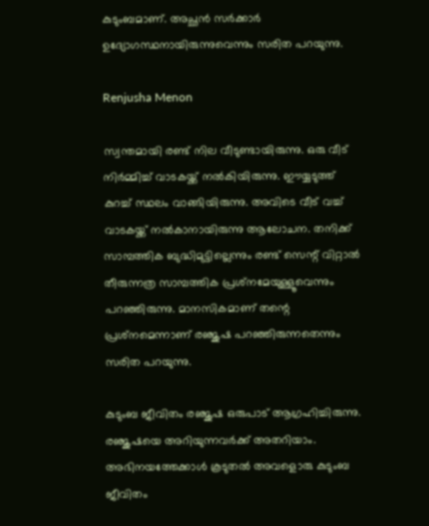കുടുംബമാണ്. അച്ഛന്‍ സര്‍ക്കാര്‍ ഉദ്യോഗസ്ഥനായിരുന്നുവെന്നും സരിത പറയുന്നു.

Renjusha Menon

സ്വന്തമായി രണ്ട് നില വീടുണ്ടായിരുന്നു. ഒരു വീട് നിര്‍മ്മിച്ച് വാടകയ്ക്ക് നല്‍കിയിരുന്നു. ഈയ്യടുത്ത് കുറച്ച് സ്ഥലം വാങ്ങിയിരുന്നു. അവിടെ വീട് വച്ച് വാടകയ്ക്ക് നല്‍കാനായിരുന്നു ആലോചന. തനിക്ക് സാമ്പത്തിക ബുദ്ധിമുട്ടില്ലെന്നും രണ്ട് സെന്റ് വിറ്റാല്‍ തീരുന്നത്ര സാമ്പത്തിക പ്രശ്‌നമേയുള്ളൂവെന്നും പറഞ്ഞിരുന്നു. മാനസികമാണ് തന്റെ പ്രശ്‌നമെന്നാണ് രഞ്ജുഷ പറഞ്ഞിരുന്നതെന്നും സരിത പറയുന്നു.

കുടുംബ ജീവിതം രഞ്ജുഷ ഒരുപാട് ആഗ്രഹിച്ചിരുന്നു. രഞ്ജുഷയെ അറിയുന്നവര്‍ക്ക് അതറിയാം. അഭിനയത്തേക്കാള്‍ കൂടുതല്‍ അവളൊരു കുടുംബ ജീവിതം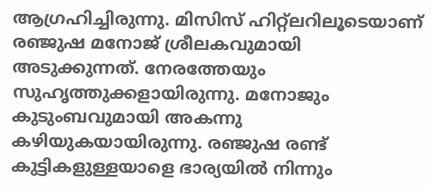ആഗ്രഹിച്ചിരുന്നു. മിസിസ് ഹിറ്റ്‌ലറിലൂടെയാണ് രഞ്ജുഷ മനോജ് ശ്രീലകവുമായി അടുക്കുന്നത്. നേരത്തേയും സുഹൃത്തുക്കളായിരുന്നു. മനോജും കുടുംബവുമായി അകന്നു കഴിയുകയായിരുന്നു. രഞ്ജുഷ രണ്ട് കുട്ടികളുള്ളയാളെ ഭാര്യയില്‍ നിന്നും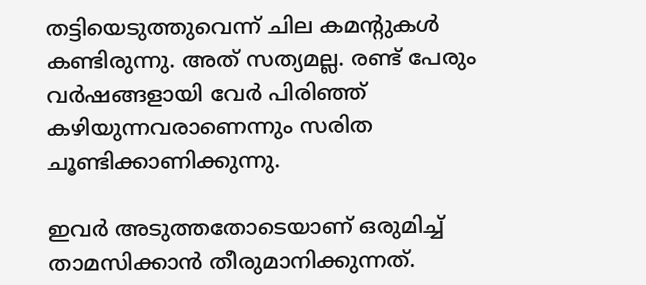തട്ടിയെടുത്തുവെന്ന് ചില കമന്റുകള്‍ കണ്ടിരുന്നു. അത് സത്യമല്ല. രണ്ട് പേരും വര്‍ഷങ്ങളായി വേര്‍ പിരിഞ്ഞ് കഴിയുന്നവരാണെന്നും സരിത ചൂണ്ടിക്കാണിക്കുന്നു.

ഇവര്‍ അടുത്തതോടെയാണ് ഒരുമിച്ച് താമസിക്കാന്‍ തീരുമാനിക്കുന്നത്.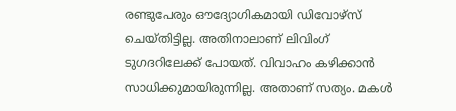രണ്ടുപേരും ഔദ്യോഗികമായി ഡിവോഴ്‌സ് ചെയ്തിട്ടില്ല. അതിനാലാണ് ലിവിംഗ് ടുഗദറിലേക്ക് പോയത്. വിവാഹം കഴിക്കാന്‍ സാധിക്കുമായിരുന്നില്ല. അതാണ് സത്യം. മകള്‍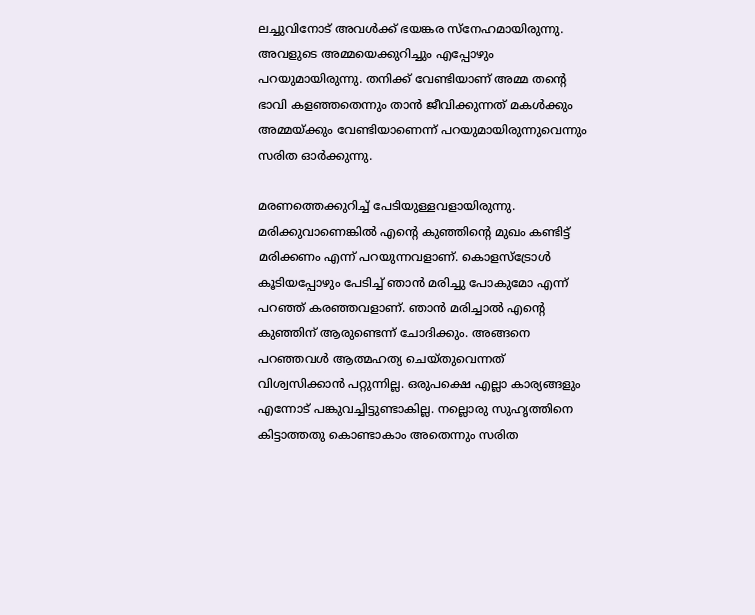ലച്ചുവിനോട് അവള്‍ക്ക് ഭയങ്കര സ്‌നേഹമായിരുന്നു. അവളുടെ അമ്മയെക്കുറിച്ചും എപ്പോഴും പറയുമായിരുന്നു. തനിക്ക് വേണ്ടിയാണ് അമ്മ തന്റെ ഭാവി കളഞ്ഞതെന്നും താന്‍ ജീവിക്കുന്നത് മകള്‍ക്കും അമ്മയ്ക്കും വേണ്ടിയാണെന്ന് പറയുമായിരുന്നുവെന്നും സരിത ഓര്‍ക്കുന്നു.

മരണത്തെക്കുറിച്ച് പേടിയുള്ളവളായിരുന്നു. മരിക്കുവാണെങ്കില്‍ എന്റെ കുഞ്ഞിന്റെ മുഖം കണ്ടിട്ട് മരിക്കണം എന്ന് പറയുന്നവളാണ്. കൊളസ്‌ട്രോള്‍ കൂടിയപ്പോഴും പേടിച്ച് ഞാന്‍ മരിച്ചു പോകുമോ എന്ന് പറഞ്ഞ് കരഞ്ഞവളാണ്. ഞാന്‍ മരിച്ചാല്‍ എന്റെ കുഞ്ഞിന് ആരുണ്ടെന്ന് ചോദിക്കും. അങ്ങനെ പറഞ്ഞവള്‍ ആത്മഹത്യ ചെയ്തുവെന്നത് വിശ്വസിക്കാന്‍ പറ്റുന്നില്ല. ഒരുപക്ഷെ എല്ലാ കാര്യങ്ങളും എന്നോട് പങ്കുവച്ചിട്ടുണ്ടാകില്ല. നല്ലൊരു സുഹൃത്തിനെ കിട്ടാത്തതു കൊണ്ടാകാം അതെന്നും സരിത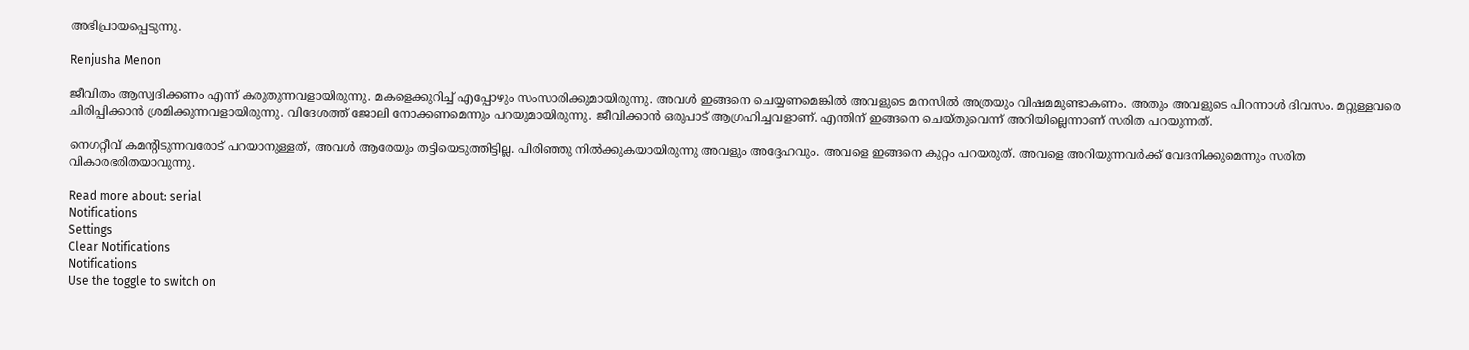അഭിപ്രായപ്പെടുന്നു.

Renjusha Menon

ജീവിതം ആസ്വദിക്കണം എന്ന് കരുതുന്നവളായിരുന്നു. മകളെക്കുറിച്ച് എപ്പോഴും സംസാരിക്കുമായിരുന്നു. അവള്‍ ഇങ്ങനെ ചെയ്യണമെങ്കില്‍ അവളുടെ മനസില്‍ അത്രയും വിഷമമുണ്ടാകണം. അതും അവളുടെ പിറന്നാള്‍ ദിവസം. മറ്റുള്ളവരെ ചിരിപ്പിക്കാന്‍ ശ്രമിക്കുന്നവളായിരുന്നു. വിദേശത്ത് ജോലി നോക്കണമെന്നും പറയുമായിരുന്നു. ജീവിക്കാന്‍ ഒരുപാട് ആഗ്രഹിച്ചവളാണ്. എന്തിന് ഇങ്ങനെ ചെയ്തുവെന്ന് അറിയില്ലെന്നാണ് സരിത പറയുന്നത്.

നെഗറ്റീവ് കമന്റിടുന്നവരോട് പറയാനുള്ളത്, അവള്‍ ആരേയും തട്ടിയെടുത്തിട്ടില്ല. പിരിഞ്ഞു നില്‍ക്കുകയായിരുന്നു അവളും അദ്ദേഹവും. അവളെ ഇങ്ങനെ കുറ്റം പറയരുത്. അവളെ അറിയുന്നവര്‍ക്ക് വേദനിക്കുമെന്നും സരിത വികാരഭരിതയാവുന്നു.

Read more about: serial
Notifications
Settings
Clear Notifications
Notifications
Use the toggle to switch on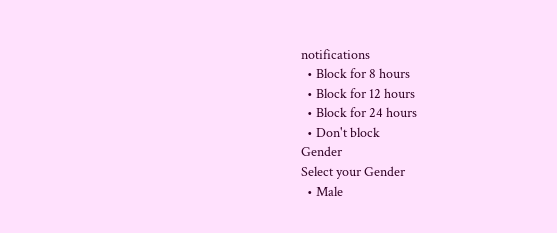notifications
  • Block for 8 hours
  • Block for 12 hours
  • Block for 24 hours
  • Don't block
Gender
Select your Gender
  • Male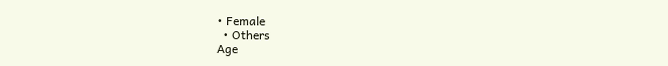• Female
  • Others
Age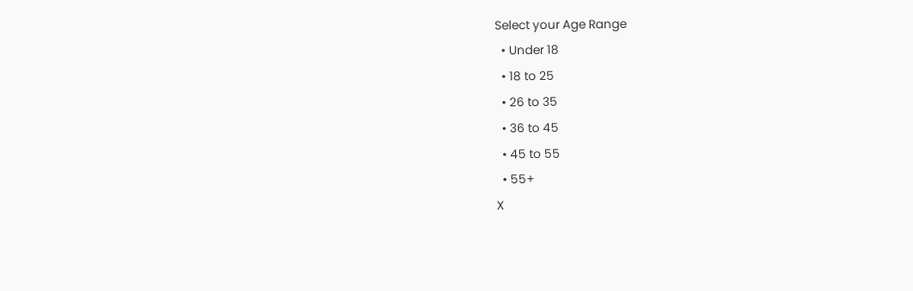Select your Age Range
  • Under 18
  • 18 to 25
  • 26 to 35
  • 36 to 45
  • 45 to 55
  • 55+
X